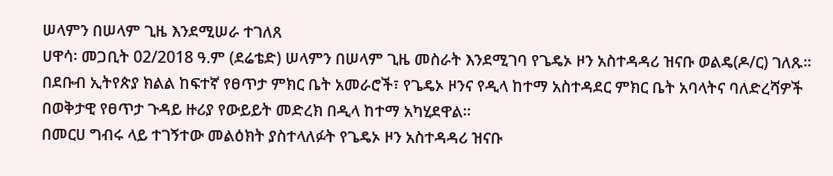ሠላምን በሠላም ጊዜ እንደሚሠራ ተገለጸ
ሀዋሳ፡ መጋቢት 02/2018 ዓ.ም (ደሬቴድ) ሠላምን በሠላም ጊዜ መስራት እንደሚገባ የጌዴኦ ዞን አስተዳዳሪ ዝናቡ ወልዴ(ዶ/ር) ገለጹ፡፡
በደቡብ ኢትየጵያ ክልል ከፍተኛ የፀጥታ ምክር ቤት አመራሮች፣ የጌዴኦ ዞንና የዲላ ከተማ አስተዳደር ምክር ቤት አባላትና ባለድረሻዎች በወቅታዊ የፀጥታ ጉዳይ ዙሪያ የውይይት መድረክ በዲላ ከተማ አካሂደዋል።
በመርሀ ግብሩ ላይ ተገኝተው መልዕክት ያስተላለፉት የጌዴኦ ዞን አስተዳዳሪ ዝናቡ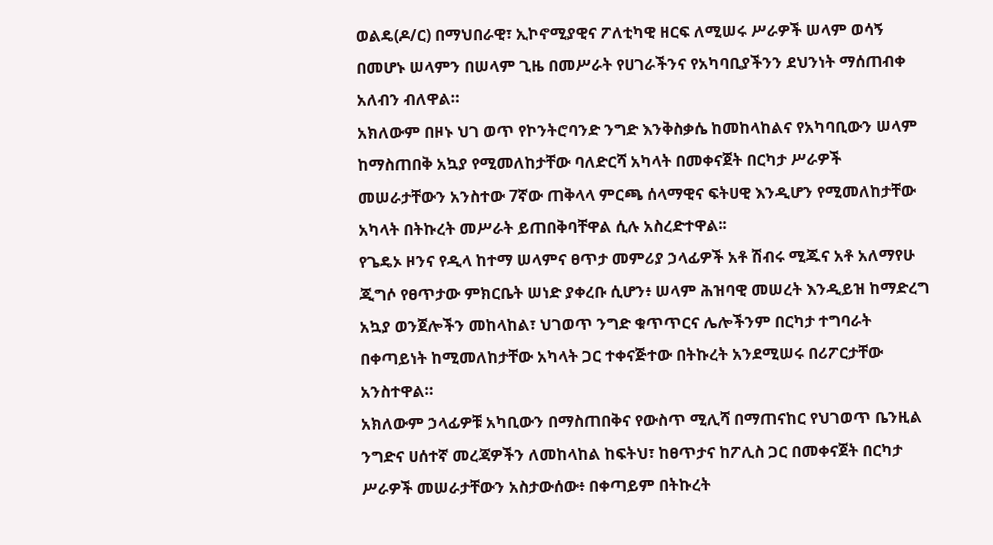ወልዴ(ዶ/ር) በማህበራዊ፣ ኢኮኖሚያዊና ፖለቲካዊ ዘርፍ ለሚሠሩ ሥራዎች ሠላም ወሳኝ በመሆኑ ሠላምን በሠላም ጊዜ በመሥራት የሀገራችንና የአካባቢያችንን ደህንነት ማሰጠብቀ አለብን ብለዋል።
አክለውም በዞኑ ህገ ወጥ የኮንትሮባንድ ንግድ እንቅስቃሴ ከመከላከልና የአካባቢውን ሠላም ከማስጠበቅ አኳያ የሚመለከታቸው ባለድርሻ አካላት በመቀናጀት በርካታ ሥራዎች መሠራታቸውን አንስተው 7ኛው ጠቅላላ ምርጫ ሰላማዊና ፍትሀዊ እንዲሆን የሚመለከታቸው አካላት በትኩረት መሥራት ይጠበቅባቸዋል ሲሉ አስረድተዋል፡፡
የጌዴኦ ዞንና የዲላ ከተማ ሠላምና ፀጥታ መምሪያ ኃላፊዎች አቶ ሽብሩ ሚጁና አቶ አለማየሁ ጂግሶ የፀጥታው ምክርቤት ሠነድ ያቀረቡ ሲሆን፥ ሠላም ሕዝባዊ መሠረት እንዲይዝ ከማድረግ አኳያ ወንጀሎችን መከላከል፣ ህገወጥ ንግድ ቁጥጥርና ሌሎችንም በርካታ ተግባራት በቀጣይነት ከሚመለከታቸው አካላት ጋር ተቀናጅተው በትኩረት አንደሚሠሩ በሪፖርታቸው አንስተዋል።
አክለውም ኃላፊዎቹ አካቢውን በማስጠበቅና የውስጥ ሚሊሻ በማጠናከር የህገወጥ ቤንዚል ንግድና ሀሰተኛ መረጃዎችን ለመከላከል ከፍትህ፣ ከፀጥታና ከፖሊስ ጋር በመቀናጀት በርካታ ሥራዎች መሠራታቸውን አስታውሰው፥ በቀጣይም በትኩረት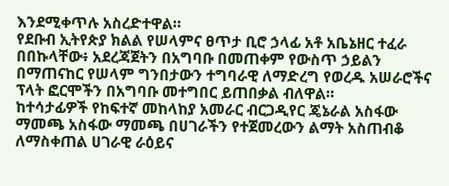እንደሚቀጥሉ አስረድተዋል።
የደቡብ ኢትየጵያ ክልል የሠላምና ፀጥታ ቢሮ ኃላፊ አቶ አቤኔዘር ተፈራ በበኩላቸው፥ አደረጃጀትን በአግባቡ በመጠቀም የውስጥ ኃይልን በማጠናከር የሠላም ግንበታውን ተግባራዊ ለማድረግ የወረዱ አሠራሮችና ፕላት ፎርሞችን በአግባቡ መተግበር ይጠበቃል ብለዋል።
ከተሳታፊዎች የከፍተኛ መከላከያ አመራር ብርጋዲየር ጄኔራል አስፋው ማመጫ አስፋው ማመጫ በሀገራችን የተጀመረውን ልማት አስጠብቆ ለማስቀጠል ሀገራዊ ራዕይና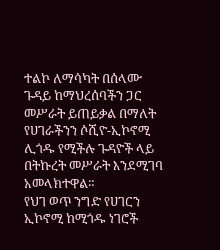ተልኮ ለማሳካት በሰላሙ ጉዳይ ከማህረሰባችን ጋር መሥራት ይጠይቃል በማለት የሀገራችንን ሶሺዮ-ኢኮኖሚ ሊጎዱ የሚችሉ ጉዳዮች ላይ በትኩረት መሥራት እንደሚገባ አመላክተዋል።
የህገ ወጥ ንግድ የሀገርን ኢኮኖሚ ከሚጎዱ ነገሮች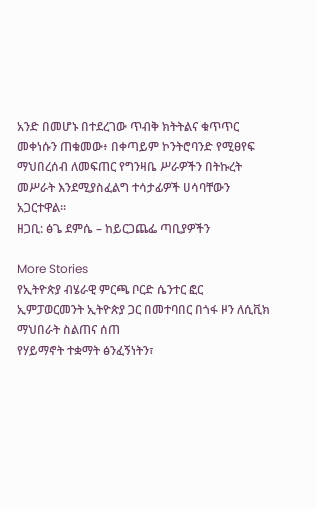አንድ በመሆኑ በተደረገው ጥብቅ ክትትልና ቁጥጥር መቀነሱን ጠቁመው፥ በቀጣይም ኮንትሮባንድ የሚፀየፍ ማህበረሰብ ለመፍጠር የግንዛቤ ሥራዎችን በትኩረት መሥራት እንደሚያስፈልግ ተሳታፊዎች ሀሳባቸውን አጋርተዋል።
ዘጋቢ: ፅጌ ደምሴ – ከይርጋጨፌ ጣቢያዎችን

More Stories
የኢትዮጵያ ብሄራዊ ምርጫ ቦርድ ሴንተር ፎር ኢምፓወርመንት ኢትዮጵያ ጋር በመተባበር በጎፋ ዞን ለሲቪክ ማህበራት ስልጠና ሰጠ
የሃይማኖት ተቋማት ፅንፈኝነትን፣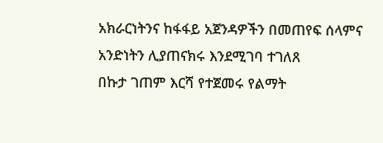አክራርነትንና ከፋፋይ አጀንዳዎችን በመጠየፍ ሰላምና አንድነትን ሊያጠናክሩ እንደሚገባ ተገለጸ
በኩታ ገጠም እርሻ የተጀመሩ የልማት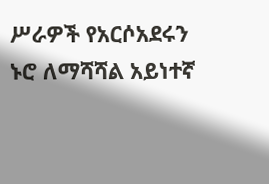ሥራዎች የአርሶአደሩን ኑሮ ለማሻሻል አይነተኛ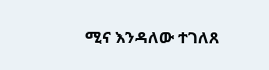ሚና እንዳለው ተገለጸ